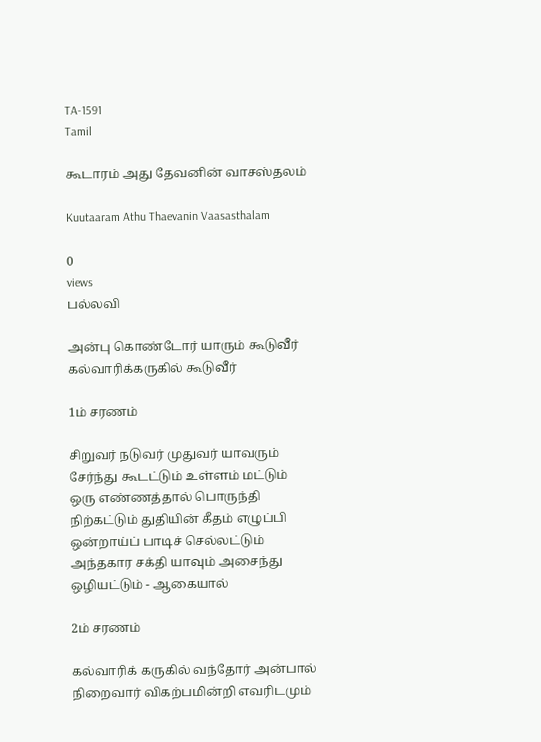TA-1591
Tamil

கூடாரம் அது தேவனின் வாசஸ்தலம்

Kuutaaram Athu Thaevanin Vaasasthalam

0
views
பல்லவி

அன்பு கொண்டோர் யாரும் கூடுவீர் கல்வாரிக்கருகில் கூடுவீர்

1ம் சரணம்

சிறுவர் நடுவர் முதுவர் யாவரும் சேர்ந்து கூடட்டும் உள்ளம் மட்டும் ஒரு எண்ணத்தால் பொருந்தி நிற்கட்டும் துதியின் கீதம் எழுப்பி ஒன்றாய்ப் பாடிச் செல்லட்டும் அந்தகார சக்தி யாவும் அசைந்து ஒழியட்டும் - ஆகையால்

2ம் சரணம்

கல்வாரிக் கருகில் வந்தோர் அன்பால் நிறைவார் விகற்பமின்றி எவரிடமும்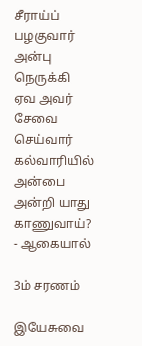சீராய்ப் பழகுவார் அன்பு நெருக்கி ஏவ அவர் சேவை செய்வார் கல்வாரியில் அன்பை அன்றி யாது காணுவாய்? - ஆகையால்

3ம் சரணம்

இயேசுவை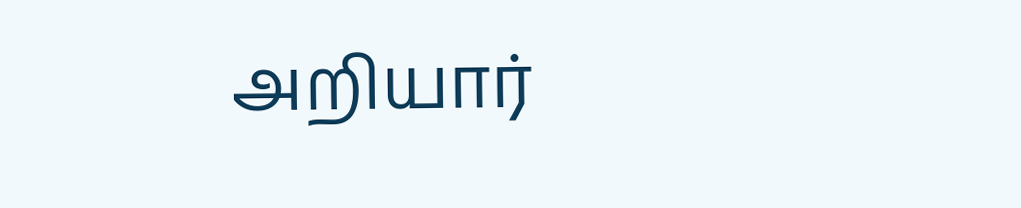அறியார்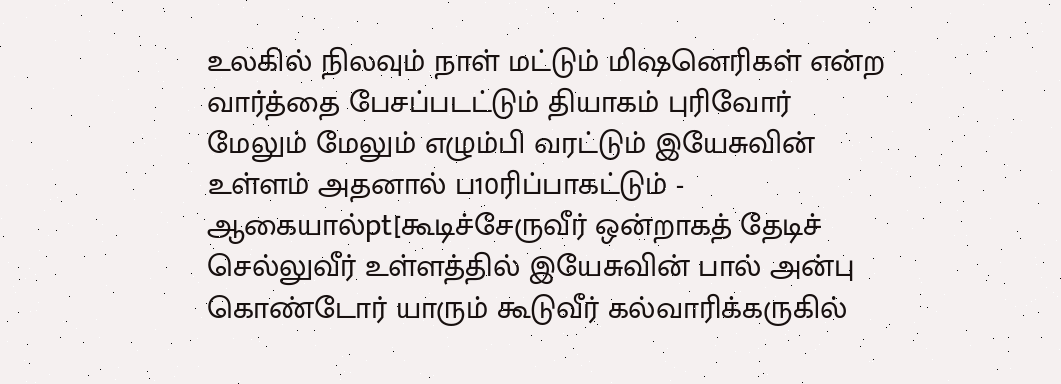உலகில் நிலவும் நாள் மட்டும் மிஷனெரிகள் என்ற வார்த்தை பேசப்படட்டும் தியாகம் புரிவோர் மேலும் மேலும் எழும்பி வரட்டும் இயேசுவின் உள்ளம் அதனால் ப10ரிப்பாகட்டும் - ஆகையால்pt[கூடிச்சேருவீர் ஒன்றாகத் தேடிச் செல்லுவீர் உள்ளத்தில் இயேசுவின் பால் அன்பு கொண்டோர் யாரும் கூடுவீர் கல்வாரிக்கருகில்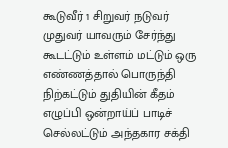கூடுவீர் 1 சிறுவர் நடுவர் முதுவர் யாவரும் சேர்ந்து கூடட்டும் உள்ளம் மட்டும் ஒரு எண்ணத்தால் பொருந்தி நிற்கட்டும் துதியின் கீதம் எழுப்பி ஒன்றாய்ப் பாடிச் செல்லட்டும் அந்தகார சக்தி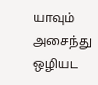யாவும் அசைந்து ஒழியட